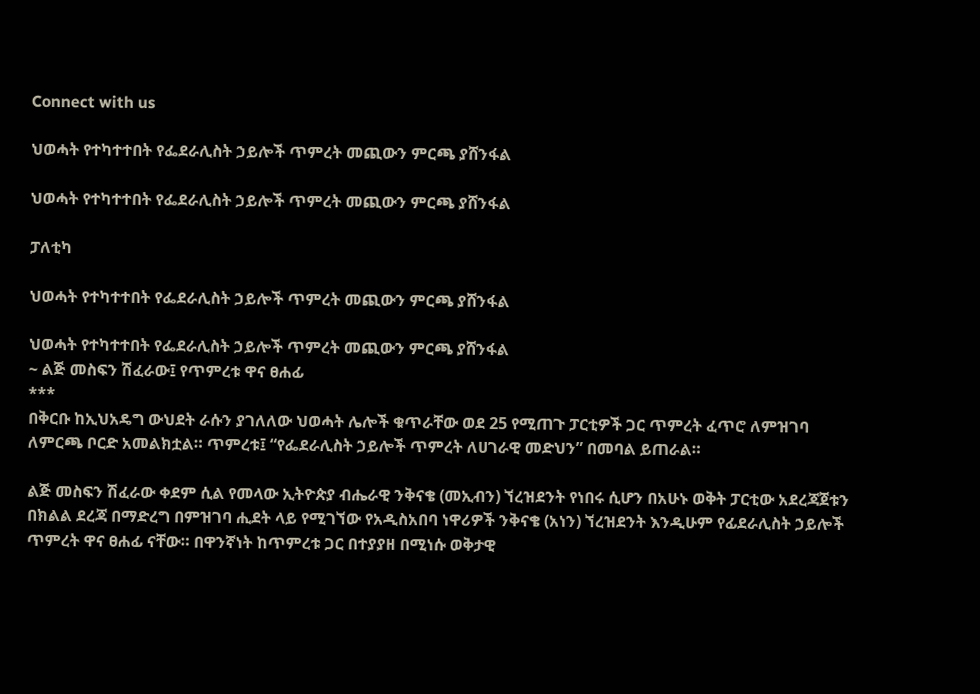Connect with us

ህወሓት የተካተተበት የፌደራሊስት ኃይሎች ጥምረት መጪውን ምርጫ ያሸንፋል

ህወሓት የተካተተበት የፌደራሊስት ኃይሎች ጥምረት መጪውን ምርጫ ያሸንፋል

ፓለቲካ

ህወሓት የተካተተበት የፌደራሊስት ኃይሎች ጥምረት መጪውን ምርጫ ያሸንፋል

ህወሓት የተካተተበት የፌደራሊስት ኃይሎች ጥምረት መጪውን ምርጫ ያሸንፋል
~ ልጅ መስፍን ሽፈራው፤ የጥምረቱ ዋና ፀሐፊ
***
በቅርቡ ከኢህአዴግ ውህደት ራሱን ያገለለው ህወሓት ሌሎች ቁጥራቸው ወደ 25 የሚጠጉ ፓርቲዎች ጋር ጥምረት ፈጥሮ ለምዝገባ ለምርጫ ቦርድ አመልክቷል። ጥምረቱ፤ “የፌደራሊስት ኃይሎች ጥምረት ለሀገራዊ መድህን” በመባል ይጠራል።

ልጅ መስፍን ሽፈራው ቀደም ሲል የመላው ኢትዮጵያ ብሔራዊ ንቅናቄ (መኢብን) ኘረዝደንት የነበሩ ሲሆን በአሁኑ ወቅት ፓርቲው አደረጃጀቱን በክልል ደረጃ በማድረግ በምዝገባ ሒደት ላይ የሚገኘው የአዲስአበባ ነዋሪዎች ንቅናቄ (አነን) ኘረዝደንት እንዲሁም የፊደራሊስት ኃይሎች ጥምረት ዋና ፀሐፊ ናቸው። በዋንኛነት ከጥምረቱ ጋር በተያያዘ በሚነሱ ወቅታዊ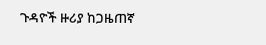ጉዳዮች ዙሪያ ከጋዜጠኛ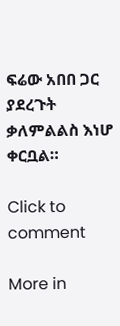ፍሬው አበበ ጋር ያደረጉት ቃለምልልስ እነሆ ቀርቧል።

Click to comment

More in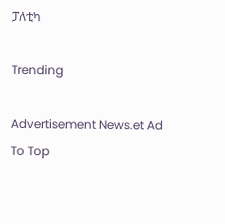ፓለቲካ

Trending

Advertisement News.et Ad
To Top